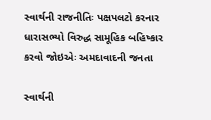સ્વાર્થની રાજનીતિઃ પક્ષપલટો કરનાર ધારાસભ્યો વિરુદ્ધ સામૂહિક બહિષ્કાર કરવો જોઇએઃ અમદાવાદની જનતા

સ્વાર્થની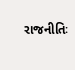રાજનીતિઃ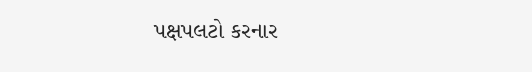પક્ષપલટો કરનાર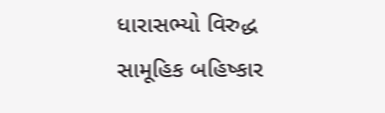ધારાસભ્યો વિરુદ્ધ  સામૂહિક બહિષ્કાર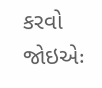કરવો જોઇએઃ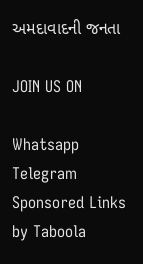અમદાવાદની જનતા

JOIN US ON

Whatsapp
Telegram
Sponsored Links by Taboola